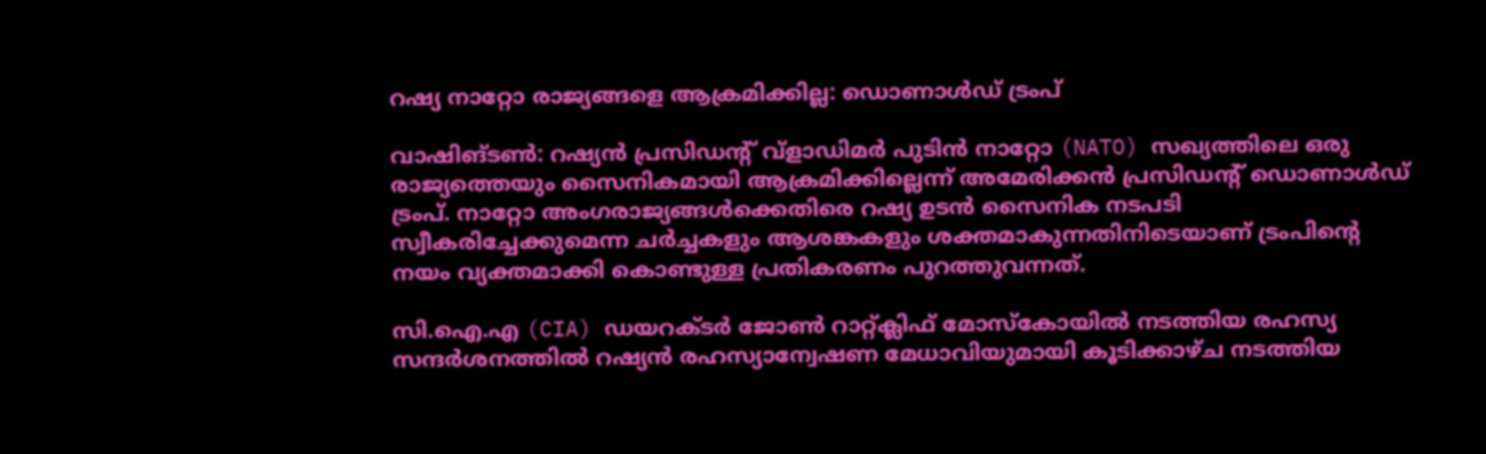റഷ്യ നാറ്റോ രാജ്യങ്ങളെ ആക്രമിക്കില്ല: ഡൊണാൾഡ് ട്രംപ്

വാഷിങ്ടൺ: റഷ്യൻ പ്രസിഡന്റ് വ്ളാഡിമർ പുടിൻ നാറ്റോ (NATO) സഖ്യത്തിലെ ഒരു രാജ്യത്തെയും സൈനികമായി ആക്രമിക്കില്ലെന്ന് അമേരിക്കൻ പ്രസിഡന്റ് ഡൊണാൾഡ് ട്രംപ്. നാറ്റോ അംഗരാജ്യങ്ങൾക്കെതിരെ റഷ്യ ഉടൻ സൈനിക നടപടി സ്വീകരിച്ചേക്കുമെന്ന ചർച്ചകളും ആശങ്കകളും ശക്തമാകുന്നതിനിടെയാണ് ട്രംപിന്റെ നയം വ്യക്തമാക്കി കൊണ്ടുള്ള പ്രതികരണം പുറത്തുവന്നത്.

സി.ഐ.എ (CIA) ഡയറക്ടർ ജോൺ റാറ്റ്ക്ലിഫ് മോസ്കോയിൽ നടത്തിയ രഹസ്യ സന്ദർശനത്തിൽ റഷ്യൻ രഹസ്യാന്വേഷണ മേധാവിയുമായി കൂടിക്കാഴ്ച നടത്തിയ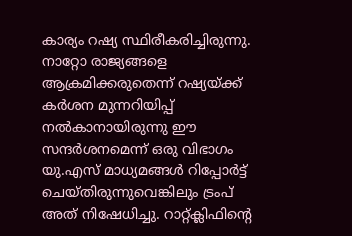കാര്യം റഷ്യ സ്ഥിരീകരിച്ചിരുന്നു. നാറ്റോ രാജ്യങ്ങളെ ആക്രമിക്കരുതെന്ന് റഷ്യയ്ക്ക് കർശന മുന്നറിയിപ്പ് നൽകാനായിരുന്നു ഈ സന്ദർശനമെന്ന് ഒരു വിഭാഗം യു.എസ് മാധ്യമങ്ങൾ റിപ്പോർട്ട് ചെയ്തിരുന്നുവെങ്കിലും ട്രംപ് അത് നിഷേധിച്ചു. റാറ്റ്ക്ലിഫിന്റെ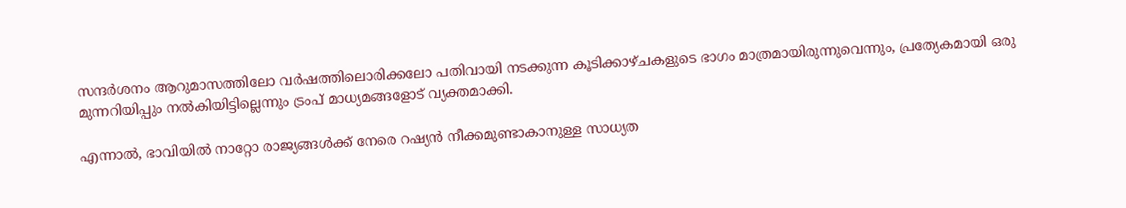സന്ദർശനം ആറുമാസത്തിലോ വർഷത്തിലൊരിക്കലോ പതിവായി നടക്കുന്ന കൂടിക്കാഴ്ചകളുടെ ഭാഗം മാത്രമായിരുന്നുവെന്നും, പ്രത്യേകമായി ഒരു മുന്നറിയിപ്പും നൽകിയിട്ടില്ലെന്നും ട്രംപ് മാധ്യമങ്ങളോട് വ്യക്തമാക്കി.

എന്നാൽ, ഭാവിയിൽ നാറ്റോ രാജ്യങ്ങൾക്ക് നേരെ റഷ്യൻ നീക്കമുണ്ടാകാനുള്ള സാധ്യത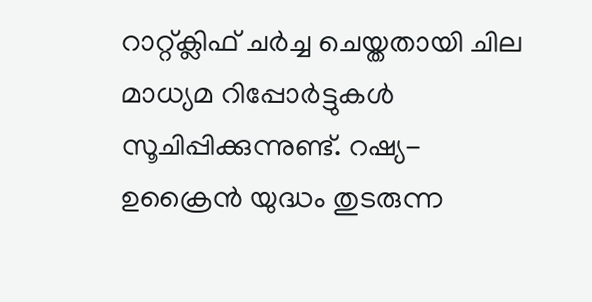റാറ്റ്ക്ലിഫ് ചർച്ച ചെയ്തതായി ചില മാധ്യമ റിപ്പോർട്ടുകൾ സൂചിപ്പിക്കുന്നുണ്ട്. റഷ്യ-ഉക്രൈൻ യുദ്ധം തുടരുന്ന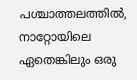പശ്ചാത്തലത്തിൽ, നാറ്റോയിലെ ഏതെങ്കിലും ഒരു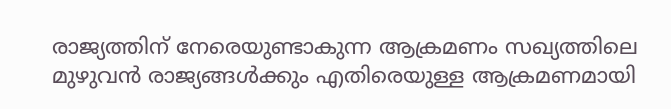രാജ്യത്തിന് നേരെയുണ്ടാകുന്ന ആക്രമണം സഖ്യത്തിലെ മുഴുവൻ രാജ്യങ്ങൾക്കും എതിരെയുള്ള ആക്രമണമായി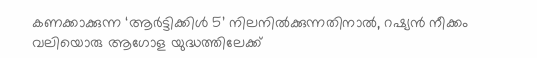കണക്കാക്കുന്ന ‘ആർട്ടിക്കിൾ 5’ നിലനിൽക്കുന്നതിനാൽ, റഷ്യൻ നീക്കം വലിയൊരു ആഗോള യുദ്ധത്തിലേക്ക്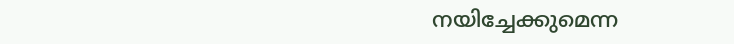നയിച്ചേക്കുമെന്ന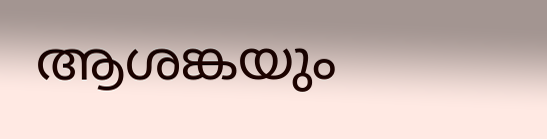ആശങ്കയും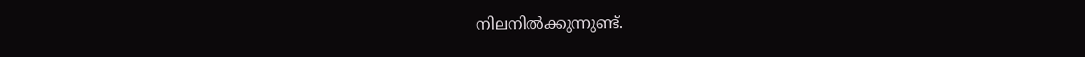നിലനിൽക്കുന്നുണ്ട്.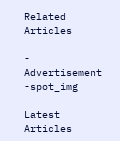Related Articles

- Advertisement -spot_img

Latest Articles